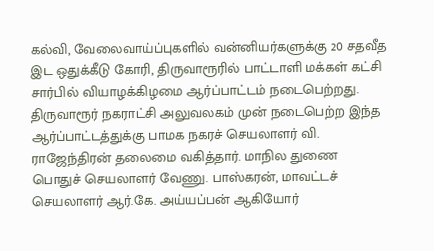கல்வி, வேலைவாய்ப்புகளில் வன்னியர்களுக்கு 20 சதவீத இட ஒதுக்கீடு கோரி, திருவாரூரில் பாட்டாளி மக்கள் கட்சி சார்பில் வியாழக்கிழமை ஆர்ப்பாட்டம் நடைபெற்றது.
திருவாரூர் நகராட்சி அலுவலகம் முன் நடைபெற்ற இந்த ஆர்ப்பாட்டத்துக்கு பாமக நகரச் செயலாளர் வி. ராஜேந்திரன் தலைமை வகித்தார். மாநில துணை பொதுச் செயலாளர் வேணு. பாஸ்கரன், மாவட்டச் செயலாளர் ஆர்.கே. அய்யப்பன் ஆகியோர்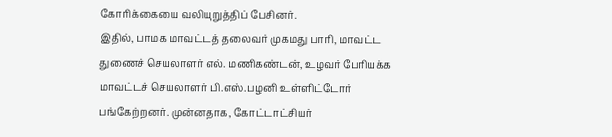கோரிக்கையை வலியுறுத்திப் பேசினர்.
இதில், பாமக மாவட்டத் தலைவர் முகமது பாரி, மாவட்ட துணைச் செயலாளர் எல். மணிகண்டன், உழவர் பேரியக்க மாவட்டச் செயலாளர் பி.எஸ்.பழனி உள்ளிட்டோர் பங்கேற்றனர். முன்னதாக, கோட்டாட்சியர்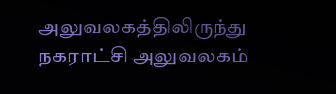அலுவலகத்திலிருந்து நகராட்சி அலுவலகம்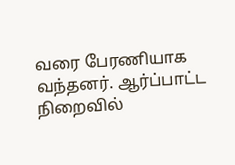வரை பேரணியாக வந்தனர். ஆர்ப்பாட்ட நிறைவில்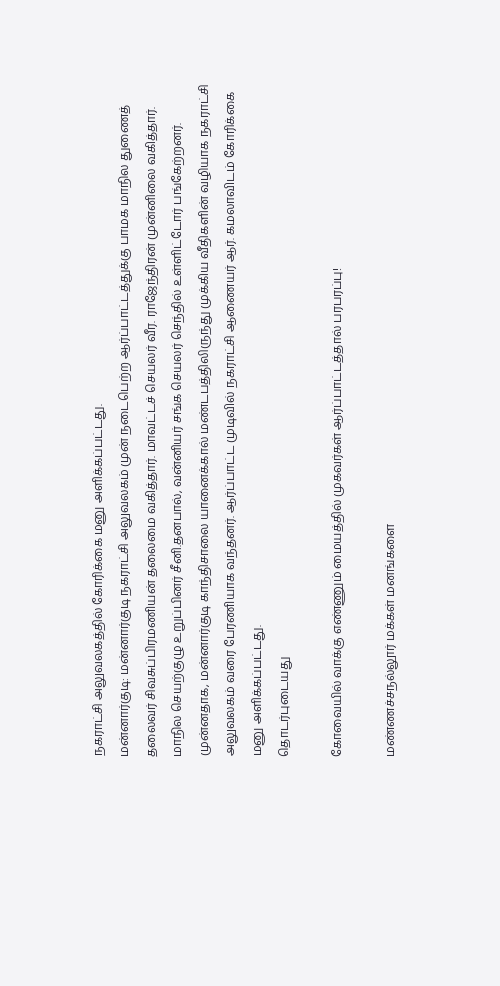நகராட்சி அலுவலகத்தில் கோரிக்கை மனு அளிக்கப்பட்டது.
மன்னார்குடி: மன்னார்குடி நகராட்சி அலுவலகம் முன் நடைபெற்ற ஆர்ப்பாட்டத்துக்கு பாமக மாநில துணைத் தலைவர் சிவசுப்பிரமணியன் தலைமை வகித்தார். மாவட்டச் செயலர் வீர. ராஜேந்திரன் முன்னிலை வகித்தார். மாநில செயற்குழு உறுப்பினர் சீனி.தனபால், வன்னியர் சங்க செயலர் செந்தில் உள்ளிட்டோர் பங்கேற்றனர். முன்னதாக, மன்னார்குடி காந்திசாலை யானைக்கால் மண்டபத்திலிருந்து முக்கிய வீதிகளின் வழியாக நகராட்சி அலுவலகம் வரை பேரணியாக வந்தனர். ஆர்ப்பாட்ட முடிவில் நகராட்சி ஆணையர் ஆர். கமலாவிடம் கோரிக்கை மனு அளிக்கப்பட்டது.
தொடர்புடையது

கோவையில் வாக்கு எண்ணும் மையத்தில் முகவர்கள் ஆர்ப்பாட்டத்தால் பரபரப்பு!

மண்ணச்சநல்லூர் மக்கள் மனங்களை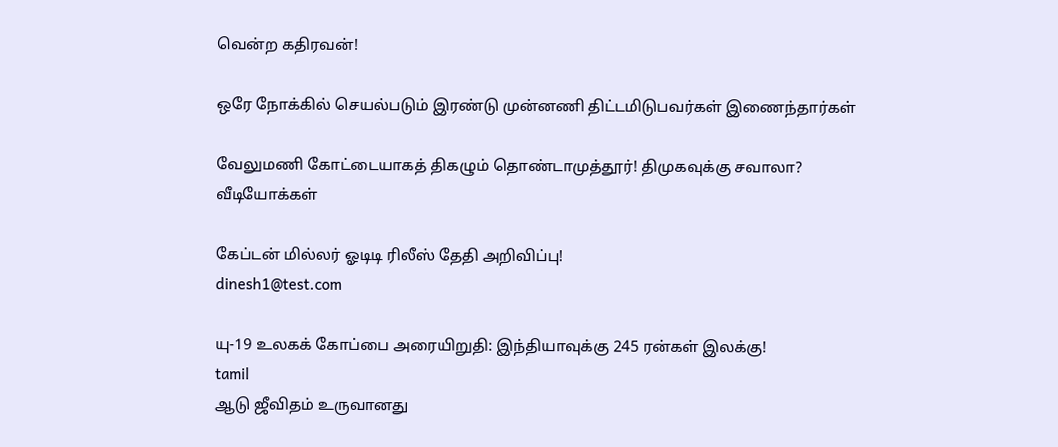வென்ற கதிரவன்!

ஒரே நோக்கில் செயல்படும் இரண்டு முன்னணி திட்டமிடுபவர்கள் இணைந்தார்கள்

வேலுமணி கோட்டையாகத் திகழும் தொண்டாமுத்தூர்! திமுகவுக்கு சவாலா?
வீடியோக்கள்

கேப்டன் மில்லர் ஓடிடி ரிலீஸ் தேதி அறிவிப்பு!
dinesh1@test.com

யு-19 உலகக் கோப்பை அரையிறுதி: இந்தியாவுக்கு 245 ரன்கள் இலக்கு!
tamil
ஆடு ஜீவிதம் உருவானது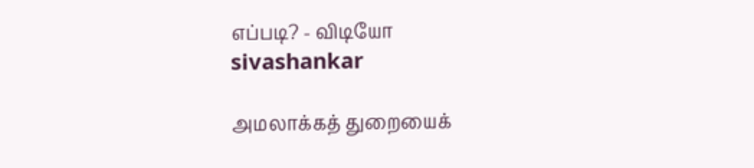எப்படி? - விடியோ
sivashankar

அமலாக்கத் துறையைக்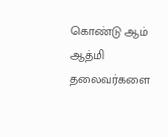கொண்டு ஆம் ஆத்மி தலைவர்களை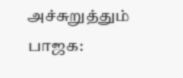அச்சுறுத்தும் பாஜக: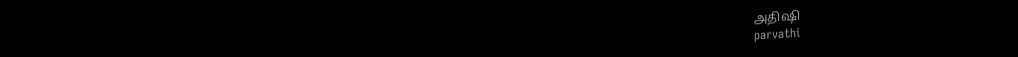அதிஷி
parvathi